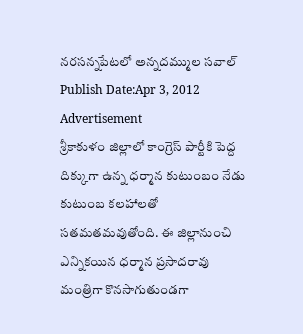నరసన్నపేటలో అన్నదమ్ముల సవాల్
Publish Date:Apr 3, 2012
Advertisement
శ్రీకాకుళం జిల్లాలో కాంగ్రెస్ పార్టీకి పెద్ద దిక్కుగా ఉన్న ధర్మాన కుటుంబం నేడు కుటుంబ కలహాలతో సతమతమవుతోంది. ఈ జిల్లానుంచి ఎన్నికయిన ధర్మాన ప్రసాదరావు మంత్రిగా కొనసాగుతుండగా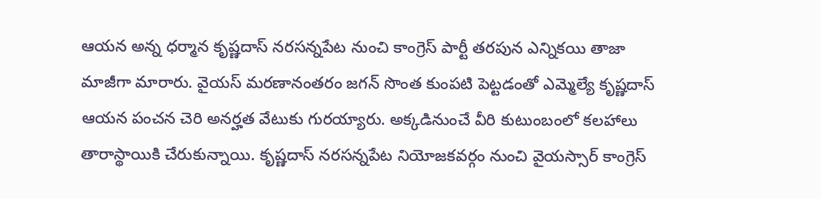ఆయన అన్న ధర్మాన కృష్ణదాస్ నరసన్నపేట నుంచి కాంగ్రెస్ పార్టీ తరపున ఎన్నికయి తాజా మాజీగా మారారు. వైయస్ మరణానంతరం జగన్ సొంత కుంపటి పెట్టడంతో ఎమ్మెల్యే కృష్ణదాస్ ఆయన పంచన చెరి అనర్హత వేటుకు గురయ్యారు. అక్కడినుంచే వీరి కుటుంబంలో కలహాలు తారాస్థాయికి చేరుకున్నాయి. కృష్ణదాస్ నరసన్నపేట నియోజకవర్గం నుంచి వైయస్సార్ కాంగ్రెస్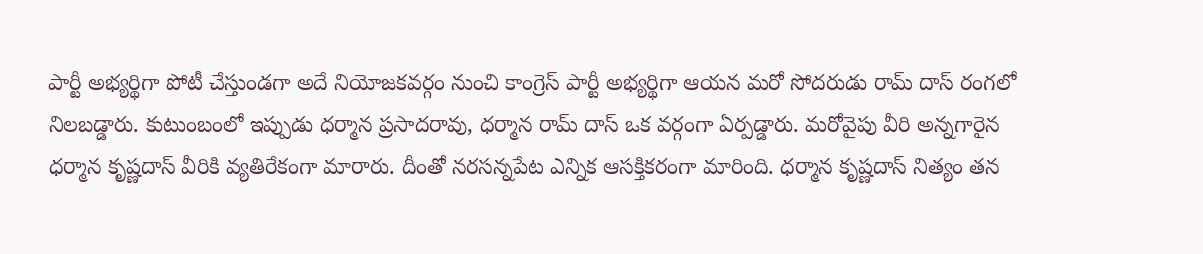పార్టీ అభ్యర్థిగా పోటీ చేస్తుండగా అదే నియోజకవర్గం నుంచి కాంగ్రెస్ పార్టీ అభ్యర్థిగా ఆయన మరో సోదరుడు రామ్ దాస్ రంగలో నిలబడ్డారు. కుటుంబంలో ఇప్పుడు ధర్మాన ప్రసాదరావు, ధర్మాన రామ్ దాస్ ఒక వర్గంగా ఏర్పడ్డారు. మరోవైపు వీరి అన్నగారైన ధర్మాన కృష్ణదాస్ వీరికి వ్యతిరేకంగా మారారు. దీంతో నరసన్నపేట ఎన్నిక ఆసక్తికరంగా మారింది. ధర్మాన కృష్ణదాస్ నిత్యం తన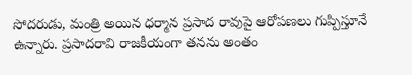సోదరుడు, మంత్రి అయిన ధర్మాన ప్రసాద రావుపై ఆరోపణలు గుప్పిస్తూనే ఉన్నారు. ప్రసాదరావి రాజకీయంగా తనను అంతం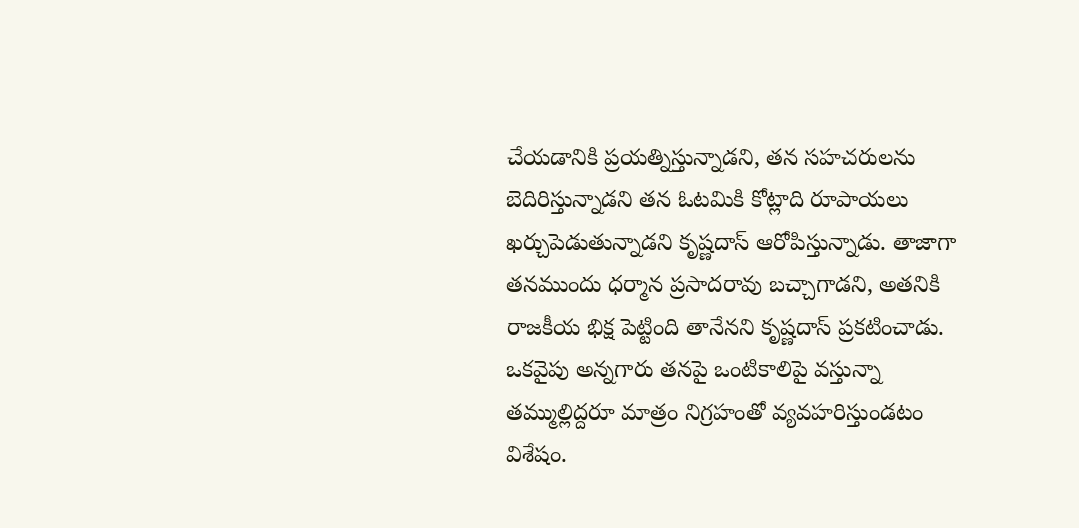చేయడానికి ప్రయత్నిస్తున్నాడని, తన సహచరులను బెదిరిస్తున్నాడని తన ఓటమికి కోట్లాది రూపాయలు ఖర్చుపెడుతున్నాడని కృష్ణదాస్ ఆరోపిస్తున్నాడు. తాజాగా తనముందు ధర్మాన ప్రసాదరావు బచ్చాగాడని, అతనికి రాజకీయ భిక్ష పెట్టింది తానేనని కృష్ణదాస్ ప్రకటించాడు. ఒకవైపు అన్నగారు తనపై ఒంటికాలిపై వస్తున్నా తమ్ముల్లిద్దరూ మాత్రం నిగ్రహంతో వ్యవహరిస్తుండటం విశేషం.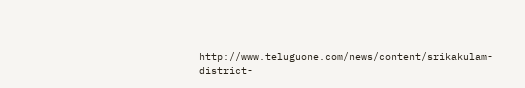http://www.teluguone.com/news/content/srikakulam-district-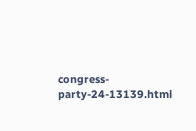congress-party-24-13139.html